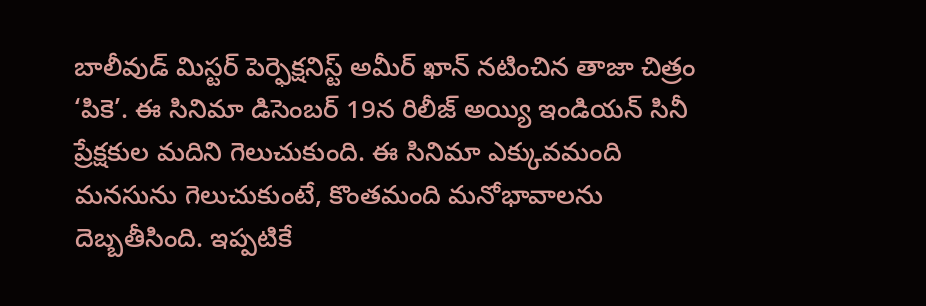బాలీవుడ్ మిస్టర్ పెర్ఫెక్షనిస్ట్ అమీర్ ఖాన్ నటించిన తాజా చిత్రం ‘పికె’. ఈ సినిమా డిసెంబర్ 19న రిలీజ్ అయ్యి ఇండియన్ సినీ ప్రేక్షకుల మదిని గెలుచుకుంది. ఈ సినిమా ఎక్కువమంది మనసును గెలుచుకుంటే, కొంతమంది మనోభావాలను దెబ్బతీసింది. ఇప్పటికే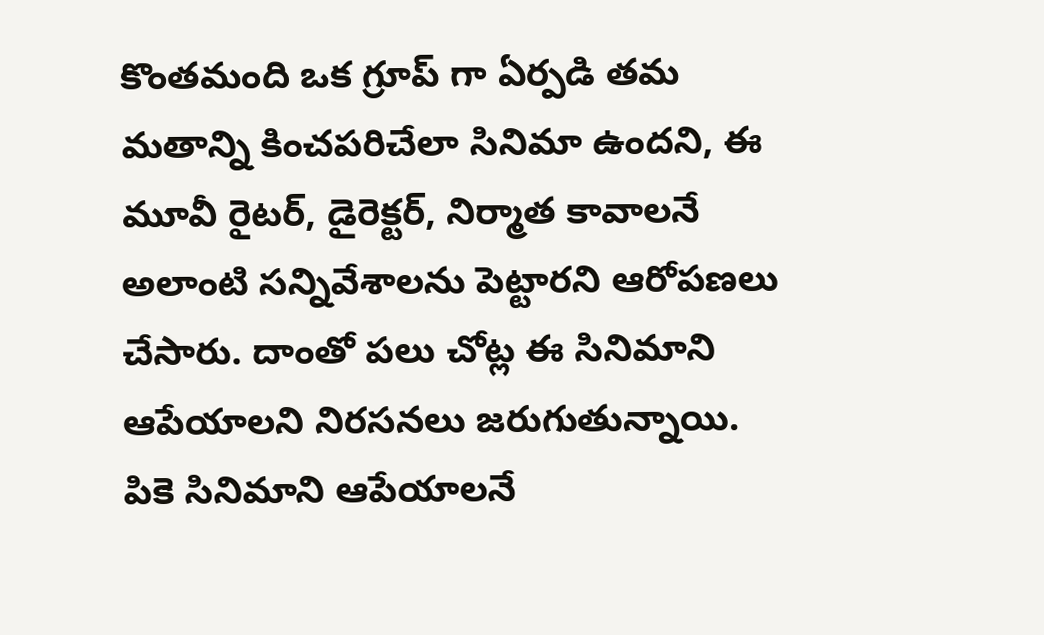కొంతమంది ఒక గ్రూప్ గా ఏర్పడి తమ మతాన్ని కించపరిచేలా సినిమా ఉందని, ఈ మూవీ రైటర్, డైరెక్టర్, నిర్మాత కావాలనే అలాంటి సన్నివేశాలను పెట్టారని ఆరోపణలు చేసారు. దాంతో పలు చోట్ల ఈ సినిమాని ఆపేయాలని నిరసనలు జరుగుతున్నాయి.
పికె సినిమాని ఆపేయాలనే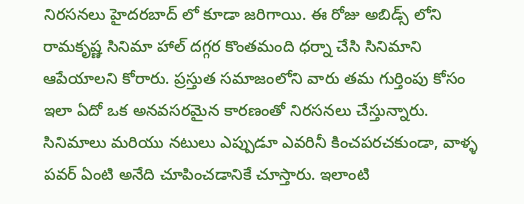నిరసనలు హైదరబాద్ లో కూడా జరిగాయి. ఈ రోజు అబిడ్స్ లోని రామకృష్ణ సినిమా హాల్ దగ్గర కొంతమంది ధర్నా చేసి సినిమాని ఆపేయాలని కోరారు. ప్రస్తుత సమాజంలోని వారు తమ గుర్తింపు కోసం ఇలా ఏదో ఒక అనవసరమైన కారణంతో నిరసనలు చేస్తున్నారు. సినిమాలు మరియు నటులు ఎప్పుడూ ఎవరినీ కించపరచకుండా, వాళ్ళ పవర్ ఏంటి అనేది చూపించడానికే చూస్తారు. ఇలాంటి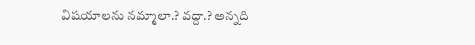విషయాలను నమ్మాలా.? వద్దా.? అన్నది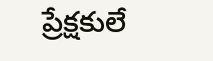ప్రేక్షకులే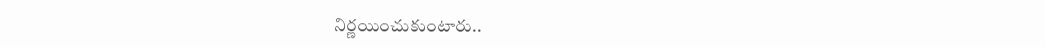నిర్ణయించుకుంటారు..